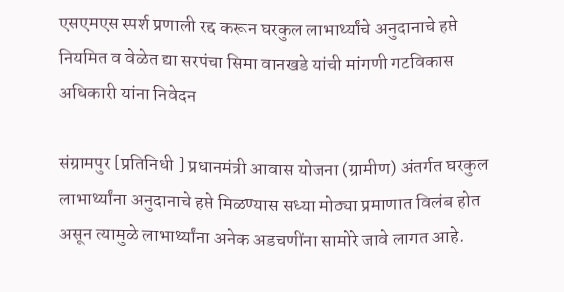एसएमएस स्पर्श प्रणाली रद्द करून घरकुल लाभार्थ्यांचे अनुदानाचे हप्ते नियमित व वेळेत द्या सरपंचा सिमा वानखडे यांची मांगणी गटविकास अधिकारी यांना निवेदन

संग्रामपुर [प्रतिनिधी ] प्रधानमंत्री आवास योजना (ग्रामीण) अंतर्गत घरकुल लाभार्थ्यांना अनुदानाचे हप्ते मिळण्यास सध्या मोठ्या प्रमाणात विलंब होत असून त्यामुळे लाभार्थ्यांना अनेक अडचणींना सामोरे जावे लागत आहे.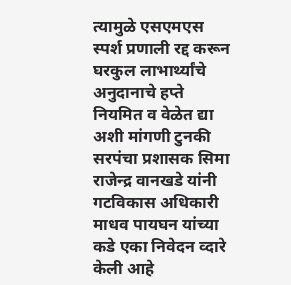त्यामुळे एसएमएस स्पर्श प्रणाली रद्द करून घरकुल लाभार्थ्यांचे अनुदानाचे हप्ते नियमित व वेळेत द्या अशी मांगणी टुनकी सरपंचा प्रशासक सिमा राजेन्द्र वानखडे यांनी गटविकास अधिकारी माधव पायघन यांच्या कडे एका निवेदन व्दारे केली आहे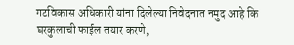गटविकास अधिकारी यांना दिलेल्या निवेदनात नमुद आहे कि
घरकुलाची फाईल तयार करणे,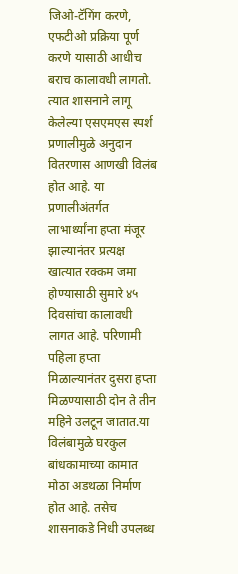जिओ-टॅगिंग करणे, एफटीओ प्रक्रिया पूर्ण करणे यासाठी आधीच बराच कालावधी लागतो. त्यात शासनाने लागू केलेल्या एसएमएस स्पर्श प्रणालीमुळे अनुदान वितरणास आणखी विलंब होत आहे. या प्रणालीअंतर्गत लाभार्थ्यांना हप्ता मंजूर झाल्यानंतर प्रत्यक्ष खात्यात रक्कम जमा होण्यासाठी सुमारे ४५ दिवसांचा कालावधी लागत आहे. परिणामी पहिला हप्ता मिळाल्यानंतर दुसरा हप्ता मिळण्यासाठी दोन ते तीन महिने उलटून जातात.या विलंबामुळे घरकुल बांधकामाच्या कामात मोठा अडथळा निर्माण होत आहे. तसेच शासनाकडे निधी उपलब्ध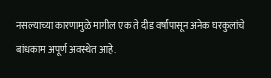नसल्याच्या कारणामुळे मागील एक ते दीड वर्षांपासून अनेक घरकुलांचे बांधकाम अपूर्ण अवस्थेत आहे.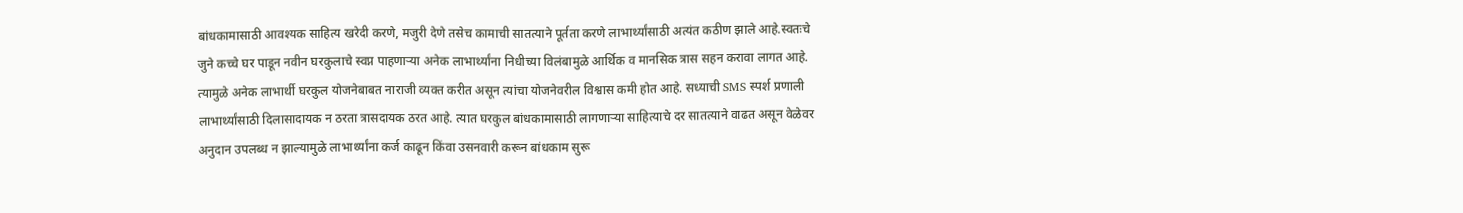बांधकामासाठी आवश्यक साहित्य खरेदी करणे, मजुरी देणे तसेच कामाची सातत्याने पूर्तता करणे लाभार्थ्यांसाठी अत्यंत कठीण झाले आहे.स्वतःचे जुने कच्चे घर पाडून नवीन घरकुलाचे स्वप्न पाहणाऱ्या अनेक लाभार्थ्यांना निधीच्या विलंबामुळे आर्थिक व मानसिक त्रास सहन करावा लागत आहे. त्यामुळे अनेक लाभार्थी घरकुल योजनेबाबत नाराजी व्यक्त करीत असून त्यांचा योजनेवरील विश्वास कमी होत आहे. सध्याची SMS स्पर्श प्रणाली लाभार्थ्यांसाठी दिलासादायक न ठरता त्रासदायक ठरत आहे. त्यात घरकुल बांधकामासाठी लागणाऱ्या साहित्याचे दर सातत्याने वाढत असून वेळेवर अनुदान उपलब्ध न झाल्यामुळे लाभार्थ्यांना कर्ज काढून किंवा उसनवारी करून बांधकाम सुरू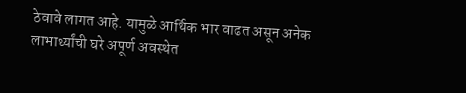ठेवावे लागत आहे. यामुळे आर्थिक भार वाढत असून अनेक लाभार्थ्यांची घरे अपूर्ण अवस्थेत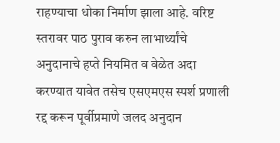राहण्याचा धोका निर्माण झाला आहे. वरिष्ट स्तरावर पाठ पुराव करुन लाभार्थ्यांचे अनुदानाचे हप्ते नियमित व वेळेत अदा करण्यात यावेत तसेच एसएमएस स्पर्श प्रणाली रद्द करून पूर्वीप्रमाणे जलद अनुदान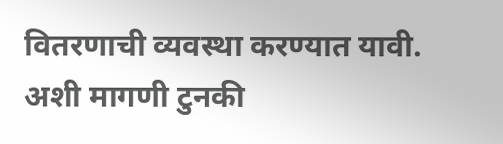वितरणाची व्यवस्था करण्यात यावी. अशी मागणी टुनकी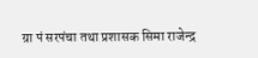ग्रा पं सरपंचा तथा प्रशासक सिमा राजेन्द्र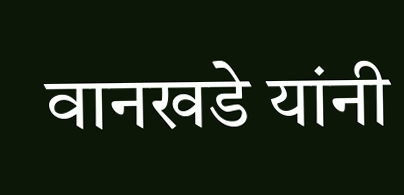वानखडे यांनी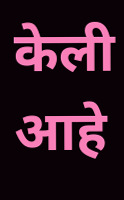केली आहे